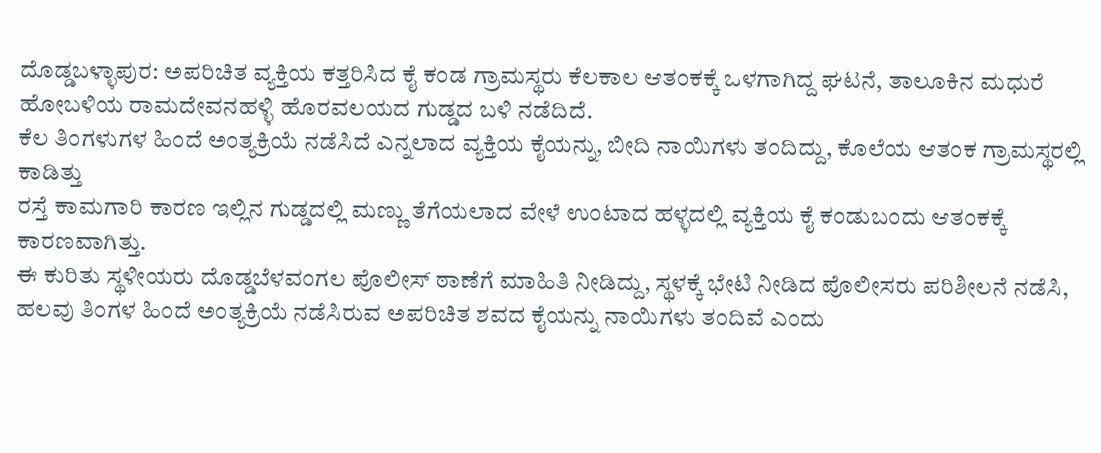ದೊಡ್ಡಬಳ್ಳಾಪುರ: ಅಪರಿಚಿತ ವ್ಯಕ್ತಿಯ ಕತ್ತರಿಸಿದ ಕೈ ಕಂಡ ಗ್ರಾಮಸ್ಥರು ಕೆಲಕಾಲ ಆತಂಕಕ್ಕೆ ಒಳಗಾಗಿದ್ದ ಘಟನೆ, ತಾಲೂಕಿನ ಮಧುರೆ ಹೋಬಳಿಯ ರಾಮದೇವನಹಳ್ಳಿ ಹೊರವಲಯದ ಗುಡ್ಡದ ಬಳಿ ನಡೆದಿದೆ.
ಕೆಲ ತಿಂಗಳುಗಳ ಹಿಂದೆ ಅಂತ್ಯಕ್ರಿಯೆ ನಡೆಸಿದೆ ಎನ್ನಲಾದ ವ್ಯಕ್ತಿಯ ಕೈಯನ್ನು, ಬೀದಿ ನಾಯಿಗಳು ತಂದಿದ್ದು, ಕೊಲೆಯ ಆತಂಕ ಗ್ರಾಮಸ್ಥರಲ್ಲಿ ಕಾಡಿತ್ತು
ರಸ್ತೆ ಕಾಮಗಾರಿ ಕಾರಣ ಇಲ್ಲಿನ ಗುಡ್ಡದಲ್ಲಿ ಮಣ್ಣು ತೆಗೆಯಲಾದ ವೇಳೆ ಉಂಟಾದ ಹಳ್ಳದಲ್ಲಿ ವ್ಯಕ್ತಿಯ ಕೈ ಕಂಡುಬಂದು ಆತಂಕಕ್ಕೆ ಕಾರಣವಾಗಿತ್ತು.
ಈ ಕುರಿತು ಸ್ಥಳೀಯರು ದೊಡ್ಡಬೆಳವಂಗಲ ಪೊಲೀಸ್ ಠಾಣೆಗೆ ಮಾಹಿತಿ ನೀಡಿದ್ದು, ಸ್ಥಳಕ್ಕೆ ಭೇಟಿ ನೀಡಿದ ಪೊಲೀಸರು ಪರಿಶೀಲನೆ ನಡೆಸಿ, ಹಲವು ತಿಂಗಳ ಹಿಂದೆ ಅಂತ್ಯಕ್ರಿಯೆ ನಡೆಸಿರುವ ಅಪರಿಚಿತ ಶವದ ಕೈಯನ್ನು ನಾಯಿಗಳು ತಂದಿವೆ ಎಂದು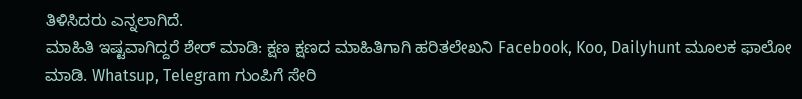ತಿಳಿಸಿದರು ಎನ್ನಲಾಗಿದೆ.
ಮಾಹಿತಿ ಇಷ್ಟವಾಗಿದ್ದರೆ ಶೇರ್ ಮಾಡಿ: ಕ್ಷಣ ಕ್ಷಣದ ಮಾಹಿತಿಗಾಗಿ ಹರಿತಲೇಖನಿ Facebook, Koo, Dailyhunt ಮೂಲಕ ಫಾಲೋ ಮಾಡಿ. Whatsup, Telegram ಗುಂಪಿಗೆ ಸೇರಿ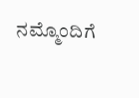ನಮ್ಮೊಂದಿಗೆ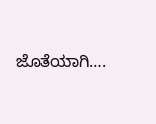ಜೊತೆಯಾಗಿ….